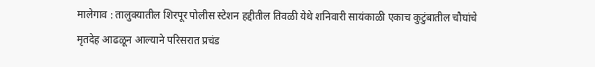मालेगाव : तालुक्यातील शिरपूर पोलीस स्टेशन हद्दीतील तिवळी येथे शनिवारी सायंकाळी एकाच कुटुंबातील चौघांचे मृतदेह आढळून आल्याने परिसरात प्रचंड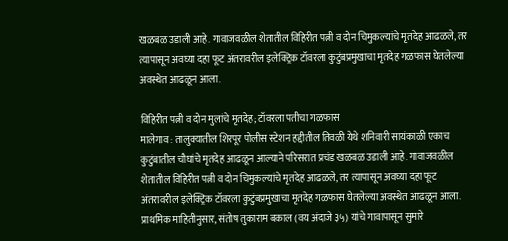खळबळ उडाली आहे. गावाजवळील शेतातील विहिरीत पत्नी व दोन चिमुकल्यांचे मृतदेह आढळले, तर त्यापासून अवघ्या दहा फूट अंतरावरील इलेक्ट्रिक टॉवरला कुटुंबप्रमुखाचा मृतदेह गळफास घेतलेल्या अवस्थेत आढळून आला.

विहिरीत पत्नी व दोन मुलांचे मृतदेह; टॉवरला पतीचा गळफास
मालेगाव : तालुक्यातील शिरपूर पोलीस स्टेशन हद्दीतील तिवळी येथे शनिवारी सायंकाळी एकाच कुटुंबातील चौघांचे मृतदेह आढळून आल्याने परिसरात प्रचंड खळबळ उडाली आहे. गावाजवळील शेतातील विहिरीत पत्नी व दोन चिमुकल्यांचे मृतदेह आढळले, तर त्यापासून अवघ्या दहा फूट अंतरावरील इलेक्ट्रिक टॉवरला कुटुंबप्रमुखाचा मृतदेह गळफास घेतलेल्या अवस्थेत आढळून आला.
प्राथमिक माहितीनुसार, संतोष तुकाराम बकाल (वय अंदाजे ३५) यांचे गावापासून सुमारे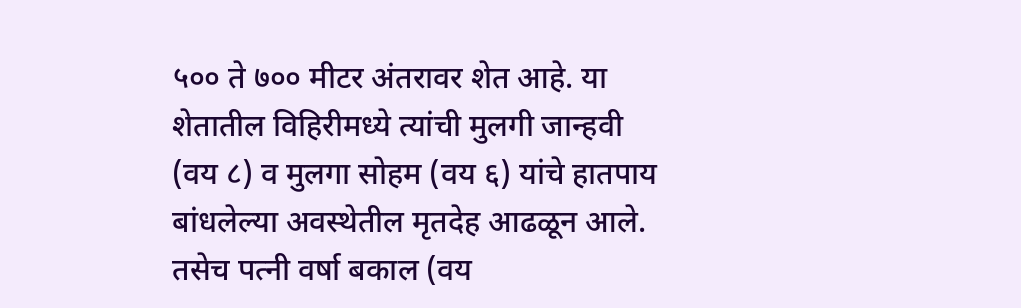५०० ते ७०० मीटर अंतरावर शेत आहे. या शेतातील विहिरीमध्ये त्यांची मुलगी जान्हवी (वय ८) व मुलगा सोहम (वय ६) यांचे हातपाय बांधलेल्या अवस्थेतील मृतदेह आढळून आले. तसेच पत्नी वर्षा बकाल (वय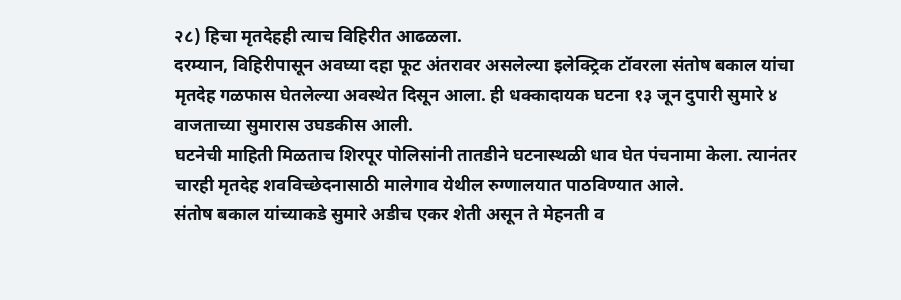२८) हिचा मृतदेहही त्याच विहिरीत आढळला.
दरम्यान, विहिरीपासून अवघ्या दहा फूट अंतरावर असलेल्या इलेक्ट्रिक टॉवरला संतोष बकाल यांचा मृतदेह गळफास घेतलेल्या अवस्थेत दिसून आला. ही धक्कादायक घटना १३ जून दुपारी सुमारे ४ वाजताच्या सुमारास उघडकीस आली.
घटनेची माहिती मिळताच शिरपूर पोलिसांनी तातडीने घटनास्थळी धाव घेत पंचनामा केला. त्यानंतर चारही मृतदेह शवविच्छेदनासाठी मालेगाव येथील रुग्णालयात पाठविण्यात आले.
संतोष बकाल यांच्याकडे सुमारे अडीच एकर शेती असून ते मेहनती व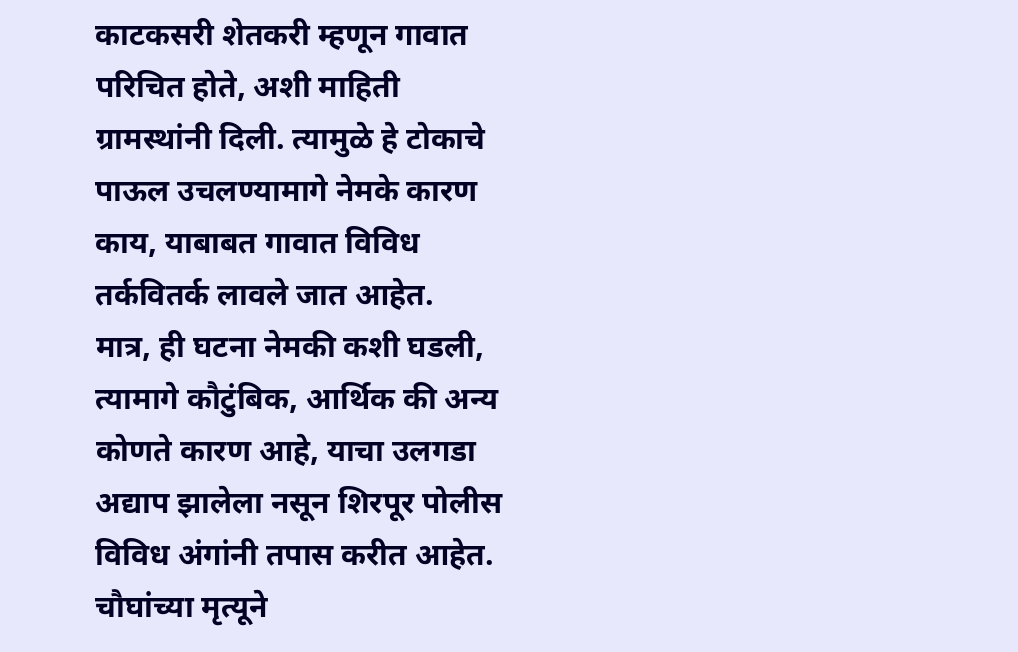काटकसरी शेतकरी म्हणून गावात परिचित होते, अशी माहिती ग्रामस्थांनी दिली. त्यामुळे हे टोकाचे पाऊल उचलण्यामागे नेमके कारण काय, याबाबत गावात विविध तर्कवितर्क लावले जात आहेत.
मात्र, ही घटना नेमकी कशी घडली, त्यामागे कौटुंबिक, आर्थिक की अन्य कोणते कारण आहे, याचा उलगडा अद्याप झालेला नसून शिरपूर पोलीस विविध अंगांनी तपास करीत आहेत.
चौघांच्या मृत्यूने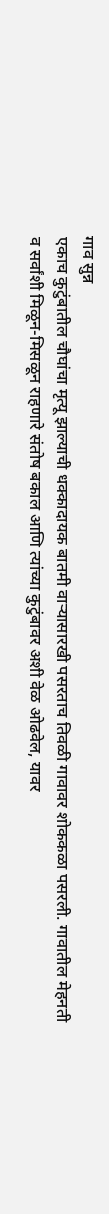गाव सुन्न
एकाच कुटुंबातील चौघांचा मृत्यू झाल्याची धक्कादायक बातमी वाऱ्यासारखी पसरताच तिवळी गावावर शोककळा पसरली. गावातील मेहनती व सर्वांशी मिळून-मिसळून राहणारे संतोष बकाल आणि त्यांच्या कुटुंबावर अशी वेळ ओढवेल, यावर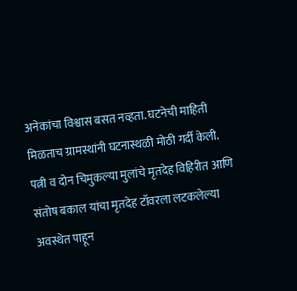अनेकांचा विश्वास बसत नव्हता. घटनेची माहिती मिळताच ग्रामस्थांनी घटनास्थळी मोठी गर्दी केली. पत्नी व दोन चिमुकल्या मुलांचे मृतदेह विहिरीत आणि संतोष बकाल यांचा मृतदेह टॉवरला लटकलेल्या अवस्थेत पाहून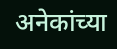अनेकांच्या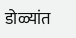डोळ्यांत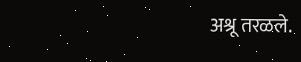अश्रू तरळले.